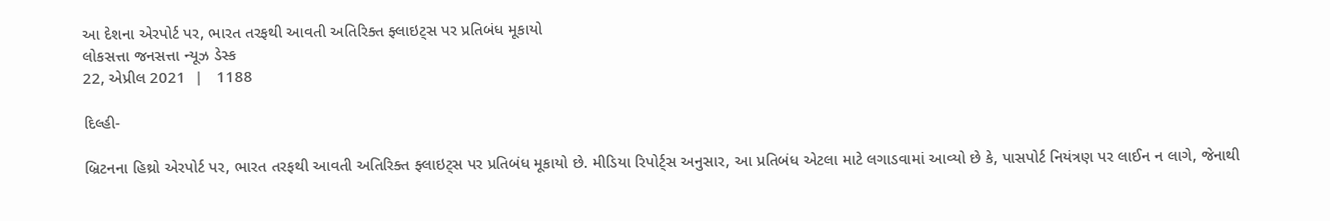આ દેશના એરપોર્ટ પર, ભારત તરફથી આવતી અતિરિક્ત ફ્લાઇટ્સ પર પ્રતિબંધ મૂકાયો
લોકસત્તા જનસત્તા ન્યૂઝ ડેસ્ક
22, એપ્રીલ 2021  |   1188

દિલ્હી-

બ્રિટનના હિથ્રો એરપોર્ટ પર, ભારત તરફથી આવતી અતિરિક્ત ફ્લાઇટ્સ પર પ્રતિબંધ મૂકાયો છે. મીડિયા રિપોર્ટ્સ અનુસાર, આ પ્રતિબંધ એટલા માટે લગાડવામાં આવ્યો છે કે, પાસપોર્ટ નિયંત્રણ પર લાઈન ન લાગે, જેનાથી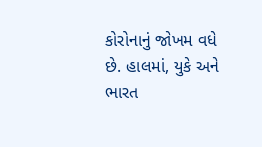કોરોનાનું જોખમ વધે છે. હાલમાં, યુકે અને ભારત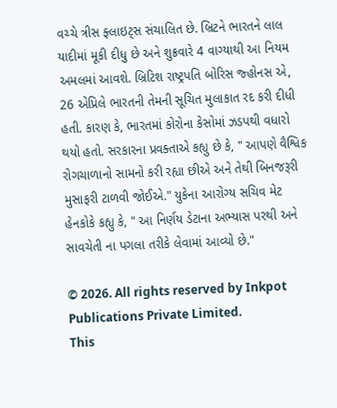વચ્ચે ત્રીસ ફ્લાઇટ્સ સંચાલિત છે. બ્રિટને ભારતને લાલ યાદીમાં મૂકી દીધુ છે અને શુક્રવારે 4 વાગ્યાથી આ નિયમ અમલમાં આવશે. બ્રિટિશ રાષ્ટ્રપતિ બોરિસ જ્હોનસ એ, 26 એપ્રિલે ભારતની તેમની સૂચિત મુલાકાત રદ કરી દીધી હતી. કારણ કે, ભારતમાં કોરોના કેસોમાં ઝડપથી વધારો થયો હતો. સરકારના પ્રવક્તાએ કહ્યુ છે કે, " આપણે વૈશ્વિક રોગચાળાનો સામનો કરી રહ્યા છીએ અને તેથી બિનજરૂરી મુસાફરી ટાળવી જોઈએ." યુકેના આરોગ્ય સચિવ મેટ હેનકોકે કહ્યુ કે, " આ નિર્ણય ડેટાના અભ્યાસ પરથી અને સાવચેતી ના પગલા તરીકે લેવામાં આવ્યો છે."

© 2026. All rights reserved by Inkpot Publications Private Limited.
This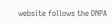website follows the DNPA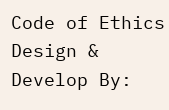Code of Ethics
Design & Develop By: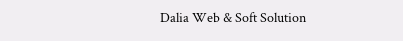Dalia Web & Soft Solution